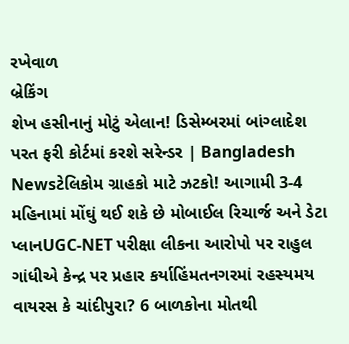રખેવાળ
બ્રેકિંગ
શેખ હસીનાનું મોટું એલાન! ડિસેમ્બરમાં બાંગ્લાદેશ પરત ફરી કોર્ટમાં કરશે સરેન્ડર | Bangladesh Newsટેલિકોમ ગ્રાહકો માટે ઝટકો! આગામી 3-4 મહિનામાં મોંઘું થઈ શકે છે મોબાઈલ રિચાર્જ અને ડેટા પ્લાનUGC-NET પરીક્ષા લીકના આરોપો પર રાહુલ ગાંધીએ કેન્દ્ર પર પ્રહાર કર્યાહિંમતનગરમાં રહસ્યમય વાયરસ કે ચાંદીપુરા? 6 બાળકોના મોતથી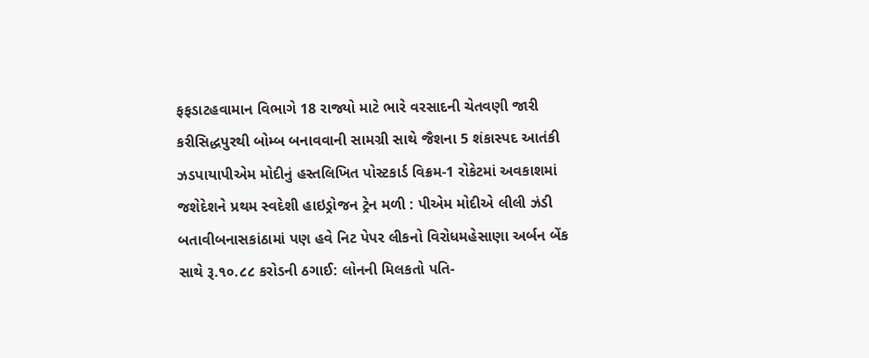ફફડાટહવામાન વિભાગે 18 રાજ્યો માટે ભારે વરસાદની ચેતવણી જારી કરીસિદ્ધપુરથી બોમ્બ બનાવવાની સામગ્રી સાથે જૈશના 5 શંકાસ્પદ આતંકી ઝડપાયાપીએમ મોદીનું હસ્તલિખિત પોસ્ટકાર્ડ વિક્રમ-1 રોકેટમાં અવકાશમાં જશેદેશને પ્રથમ સ્વદેશી હાઇડ્રોજન ટ્રેન મળી : પીએમ મોદીએ લીલી ઝંડી બતાવીબનાસકાંઠામાં પણ હવે નિટ પેપર લીકનો વિરોધમહેસાણા અર્બન બેંક સાથે રૂ.૧૦.૮૮ કરોડની ઠગાઈ: લોનની મિલકતો પતિ-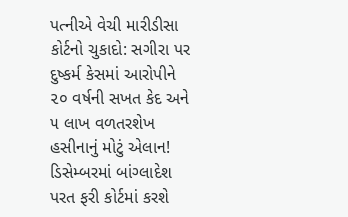પત્નીએ વેચી મારીડીસા કોર્ટનો ચુકાદો: સગીરા પર દુષ્કર્મ કેસમાં આરોપીને ૨૦ વર્ષની સખત કેદ અને ૫ લાખ વળતરશેખ હસીનાનું મોટું એલાન! ડિસેમ્બરમાં બાંગ્લાદેશ પરત ફરી કોર્ટમાં કરશે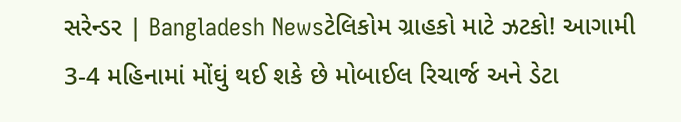સરેન્ડર | Bangladesh Newsટેલિકોમ ગ્રાહકો માટે ઝટકો! આગામી 3-4 મહિનામાં મોંઘું થઈ શકે છે મોબાઈલ રિચાર્જ અને ડેટા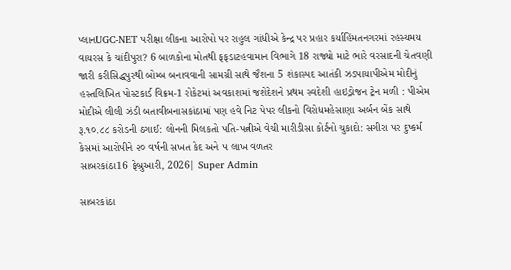પ્લાનUGC-NET પરીક્ષા લીકના આરોપો પર રાહુલ ગાંધીએ કેન્દ્ર પર પ્રહાર કર્યાહિંમતનગરમાં રહસ્યમય વાયરસ કે ચાંદીપુરા? 6 બાળકોના મોતથી ફફડાટહવામાન વિભાગે 18 રાજ્યો માટે ભારે વરસાદની ચેતવણી જારી કરીસિદ્ધપુરથી બોમ્બ બનાવવાની સામગ્રી સાથે જૈશના 5 શંકાસ્પદ આતંકી ઝડપાયાપીએમ મોદીનું હસ્તલિખિત પોસ્ટકાર્ડ વિક્રમ-1 રોકેટમાં અવકાશમાં જશેદેશને પ્રથમ સ્વદેશી હાઇડ્રોજન ટ્રેન મળી : પીએમ મોદીએ લીલી ઝંડી બતાવીબનાસકાંઠામાં પણ હવે નિટ પેપર લીકનો વિરોધમહેસાણા અર્બન બેંક સાથે રૂ.૧૦.૮૮ કરોડની ઠગાઈ: લોનની મિલકતો પતિ-પત્નીએ વેચી મારીડીસા કોર્ટનો ચુકાદો: સગીરા પર દુષ્કર્મ કેસમાં આરોપીને ૨૦ વર્ષની સખત કેદ અને ૫ લાખ વળતર
સાબરકાંઠા16 ફેબ્રુઆરી, 2026| Super Admin

સાબરકાંઠા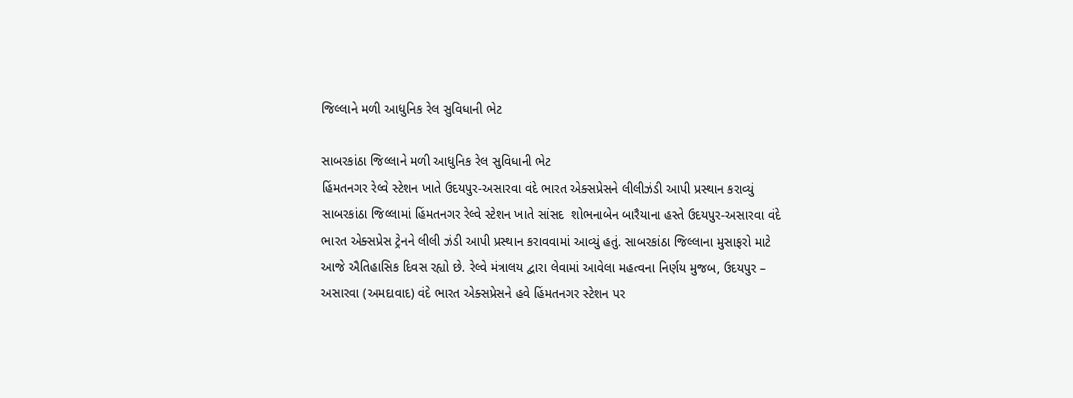જિલ્લાને મળી આધુનિક રેલ સુવિધાની ભેટ

સાબરકાંઠા જિલ્લાને મળી આધુનિક રેલ સુવિધાની ભેટ
હિંમતનગર રેલ્વે સ્ટેશન ખાતે ઉદયપુર-અસારવા વંદે ભારત એક્સપ્રેસને લીલીઝંડી આપી પ્રસ્થાન કરાવ્યું સાબરકાંઠા જિલ્લામાં હિંમતનગર રેલ્વે સ્ટેશન ખાતે સાંસદ  શોભનાબેન બારૈયાના હસ્તે ઉદયપુર-અસારવા વંદે ભારત એક્સપ્રેસ ટ્રેનને લીલી ઝંડી આપી પ્રસ્થાન કરાવવામાં આવ્યું હતું. સાબરકાંઠા જિલ્લાના મુસાફરો માટે આજે ઐતિહાસિક દિવસ રહ્યો છે. રેલ્વે મંત્રાલય દ્વારા લેવામાં આવેલા મહત્વના નિર્ણય મુજબ, ઉદયપુર – અસારવા (અમદાવાદ) વંદે ભારત એક્સપ્રેસને હવે હિંમતનગર સ્ટેશન પર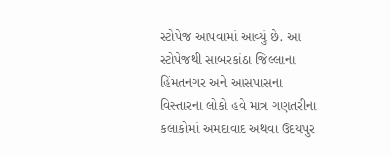સ્ટોપેજ આપવામાં આવ્યું છે. આ સ્ટોપેજથી સાબરકાંઠા જિલ્લાના હિંમતનગર અને આસપાસના વિસ્તારના લોકો હવે માત્ર ગણતરીના કલાકોમાં અમદાવાદ અથવા ઉદયપુર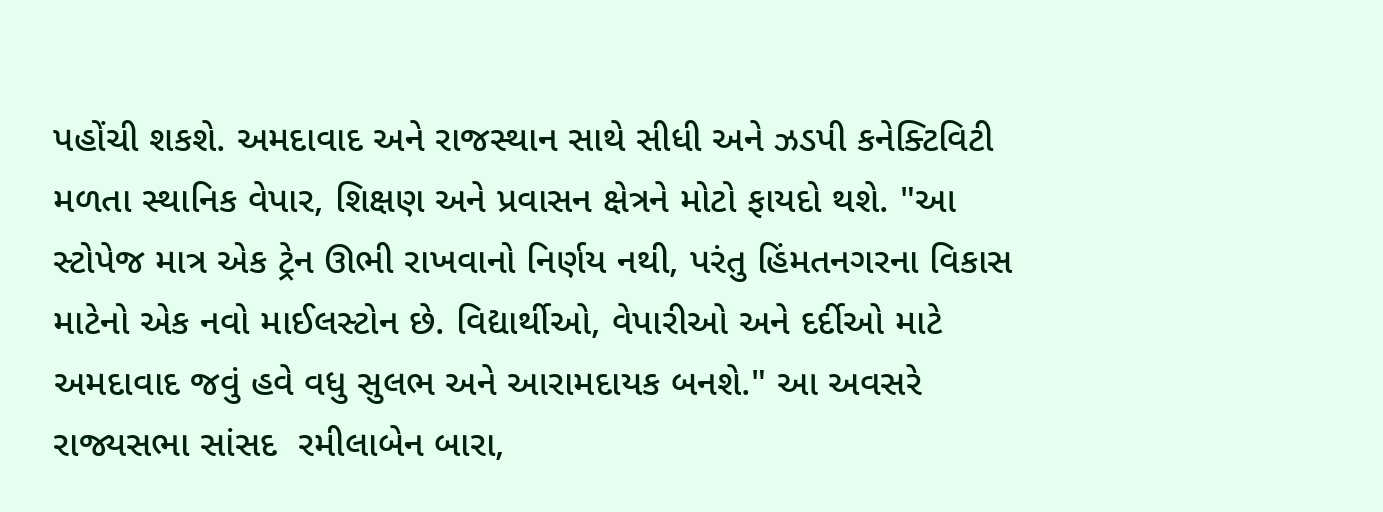પહોંચી શકશે. અમદાવાદ અને રાજસ્થાન સાથે સીધી અને ઝડપી કનેક્ટિવિટી મળતા સ્થાનિક વેપાર, શિક્ષણ અને પ્રવાસન ક્ષેત્રને મોટો ફાયદો થશે. "આ સ્ટોપેજ માત્ર એક ટ્રેન ઊભી રાખવાનો નિર્ણય નથી, પરંતુ હિંમતનગરના વિકાસ માટેનો એક નવો માઈલસ્ટોન છે. વિદ્યાર્થીઓ, વેપારીઓ અને દર્દીઓ માટે અમદાવાદ જવું હવે વધુ સુલભ અને આરામદાયક બનશે." આ અવસરે  રાજ્યસભા સાંસદ  રમીલાબેન બારા,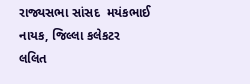રાજ્યસભા સાંસદ  મયંકભાઈ નાયક, જિલ્લા કલેકટર  લલિત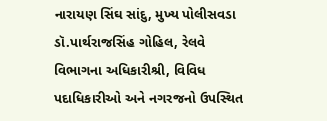નારાયણ સિંઘ સાંદુ, મુખ્ય પોલીસવડા ડૉ.પાર્થરાજસિંહ ગોહિલ, રેલવે વિભાગના અધિકારીશ્રી, વિવિધ પદાધિકારીઓ અને નગરજનો ઉપસ્થિત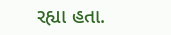રહ્યા હતા.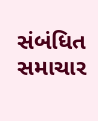સંબંધિત સમાચાર